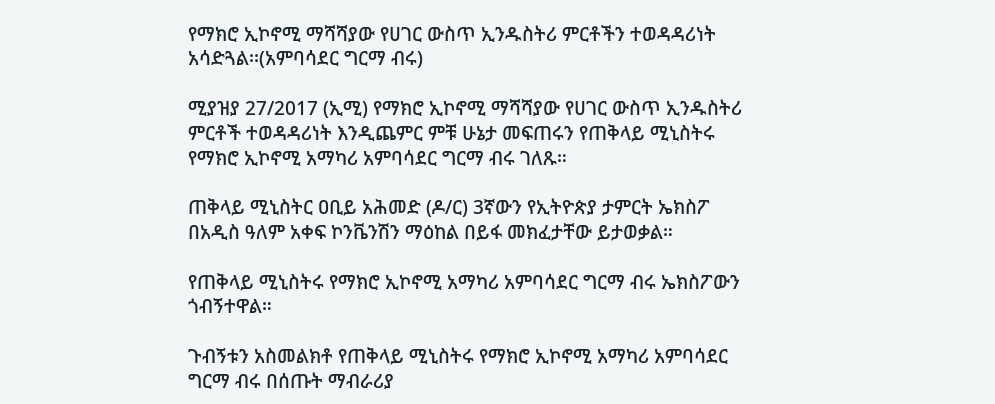የማክሮ ኢኮኖሚ ማሻሻያው የሀገር ውስጥ ኢንዱስትሪ ምርቶችን ተወዳዳሪነት አሳድጓል፡፡(አምባሳደር ግርማ ብሩ)

ሚያዝያ 27/2017 (ኢሚ) የማክሮ ኢኮኖሚ ማሻሻያው የሀገር ውስጥ ኢንዱስትሪ ምርቶች ተወዳዳሪነት እንዲጨምር ምቹ ሁኔታ መፍጠሩን የጠቅላይ ሚኒስትሩ የማክሮ ኢኮኖሚ አማካሪ አምባሳደር ግርማ ብሩ ገለጹ።

ጠቅላይ ሚኒስትር ዐቢይ አሕመድ (ዶ/ር) 3ኛውን የኢትዮጵያ ታምርት ኤክስፖ በአዲስ ዓለም አቀፍ ኮንቬንሽን ማዕከል በይፋ መክፈታቸው ይታወቃል።

የጠቅላይ ሚኒስትሩ የማክሮ ኢኮኖሚ አማካሪ አምባሳደር ግርማ ብሩ ኤክስፖውን ጎብኝተዋል።

ጉብኝቱን አስመልክቶ የጠቅላይ ሚኒስትሩ የማክሮ ኢኮኖሚ አማካሪ አምባሳደር ግርማ ብሩ በሰጡት ማብራሪያ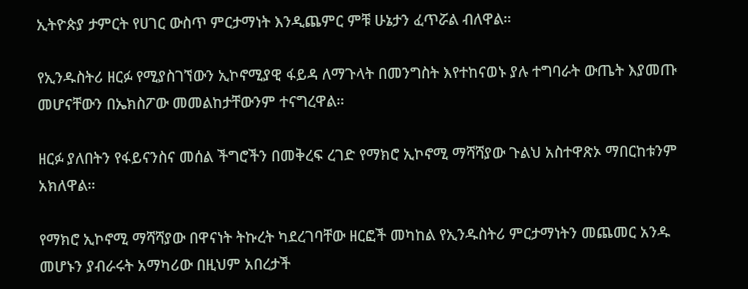ኢትዮጵያ ታምርት የሀገር ውስጥ ምርታማነት እንዲጨምር ምቹ ሁኔታን ፈጥሯል ብለዋል።

የኢንዱስትሪ ዘርፉ የሚያስገኘውን ኢኮኖሚያዊ ፋይዳ ለማጉላት በመንግስት እየተከናወኑ ያሉ ተግባራት ውጤት እያመጡ መሆናቸውን በኤክስፖው መመልከታቸውንም ተናግረዋል።

ዘርፉ ያለበትን የፋይናንስና መሰል ችግሮችን በመቅረፍ ረገድ የማክሮ ኢኮኖሚ ማሻሻያው ጉልህ አስተዋጽኦ ማበርከቱንም አክለዋል።

የማክሮ ኢኮኖሚ ማሻሻያው በዋናነት ትኩረት ካደረገባቸው ዘርፎች መካከል የኢንዱስትሪ ምርታማነትን መጨመር አንዱ መሆኑን ያብራሩት አማካሪው በዚህም አበረታች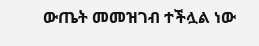ውጤት መመዝገብ ተችሏል ነው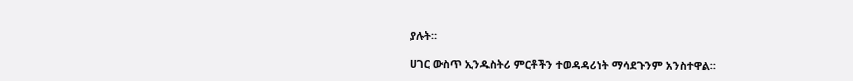ያሉት።

ሀገር ውስጥ ኢንዱስትሪ ምርቶችን ተወዳዳሪነት ማሳደጉንም አንስተዋል።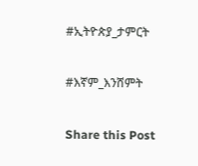#ኢትዮጵያ_ታምርት

#እኛም_እንሸምት

Share this Post